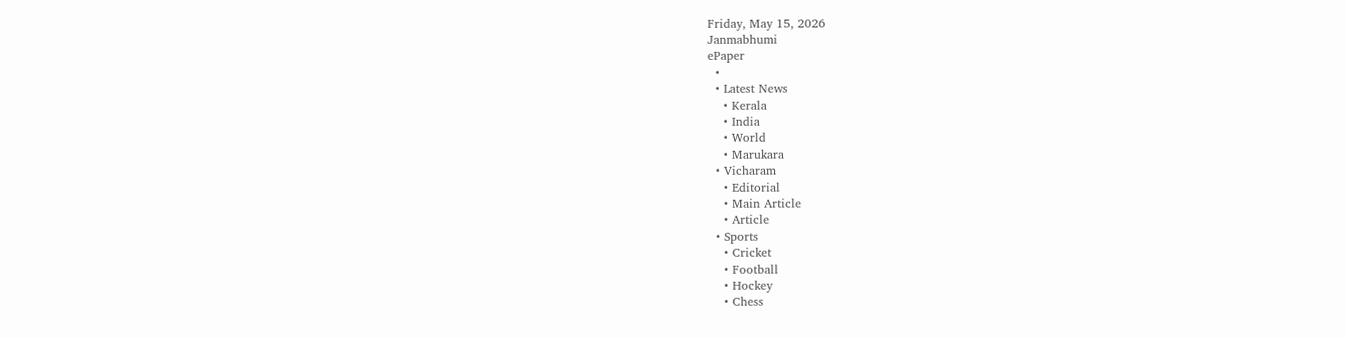Friday, May 15, 2026
Janmabhumi
ePaper
  •
  • Latest News
    • Kerala
    • India
    • World
    • Marukara
  • Vicharam
    • Editorial
    • Main Article
    • Article
  • Sports
    • Cricket
    • Football
    • Hockey
    • Chess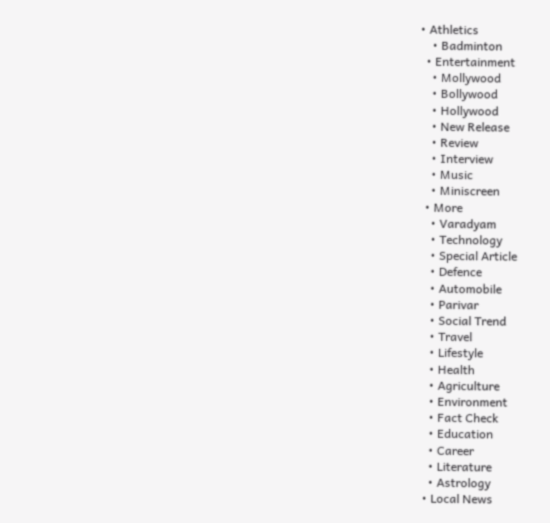• Athletics
    • Badminton
  • Entertainment
    • Mollywood
    • Bollywood
    • Hollywood
    • New Release
    • Review
    • Interview
    • Music
    • Miniscreen
  • More
    • Varadyam
    • Technology
    • Special Article
    • Defence
    • Automobile
    • Parivar
    • Social Trend
    • Travel
    • Lifestyle
    • Health
    • Agriculture
    • Environment
    • Fact Check
    • Education
    • Career
    • Literature
    • Astrology
  • Local News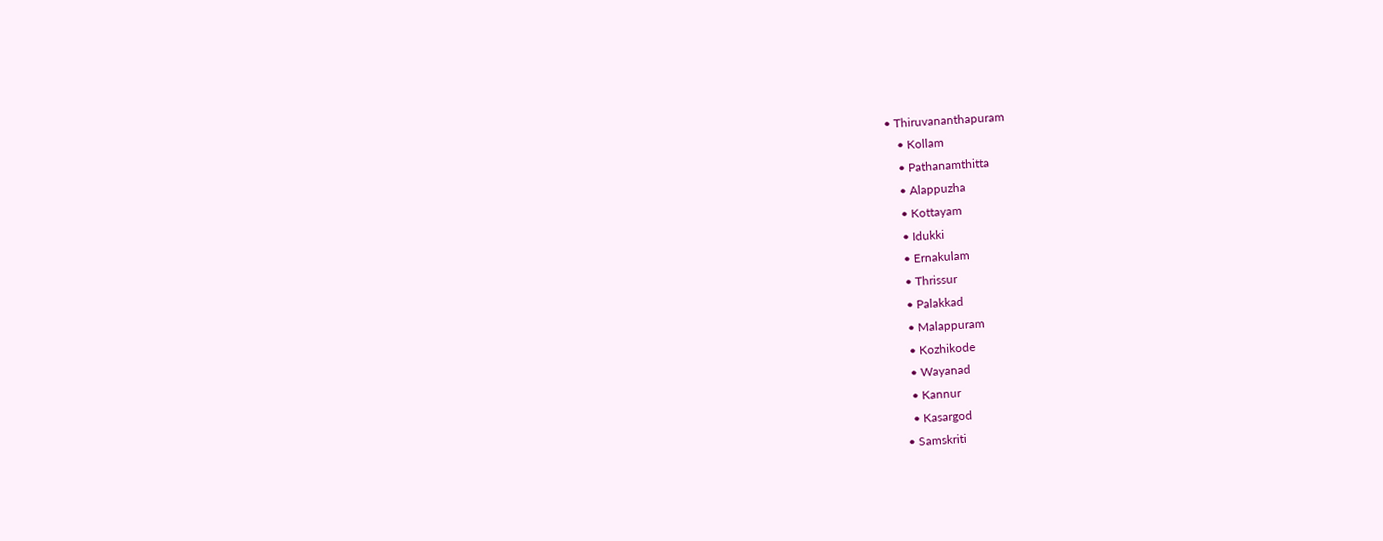• Thiruvananthapuram
    • Kollam
    • Pathanamthitta
    • Alappuzha
    • Kottayam
    • Idukki
    • Ernakulam
    • Thrissur
    • Palakkad
    • Malappuram
    • Kozhikode
    • Wayanad
    • Kannur
    • Kasargod
  • Samskriti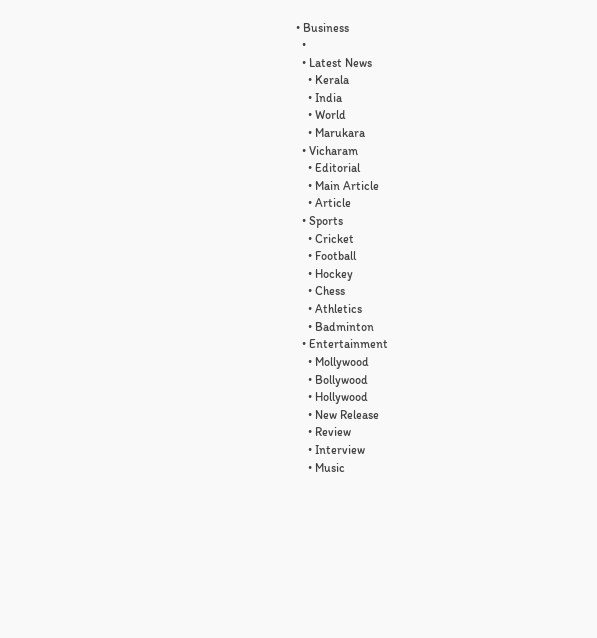• Business
  •
  • Latest News
    • Kerala
    • India
    • World
    • Marukara
  • Vicharam
    • Editorial
    • Main Article
    • Article
  • Sports
    • Cricket
    • Football
    • Hockey
    • Chess
    • Athletics
    • Badminton
  • Entertainment
    • Mollywood
    • Bollywood
    • Hollywood
    • New Release
    • Review
    • Interview
    • Music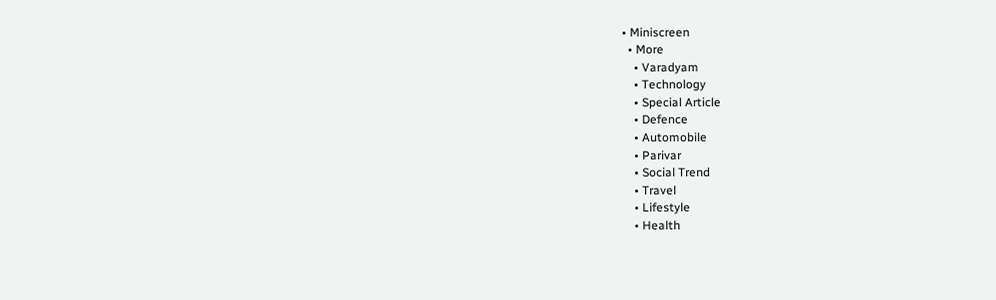• Miniscreen
  • More
    • Varadyam
    • Technology
    • Special Article
    • Defence
    • Automobile
    • Parivar
    • Social Trend
    • Travel
    • Lifestyle
    • Health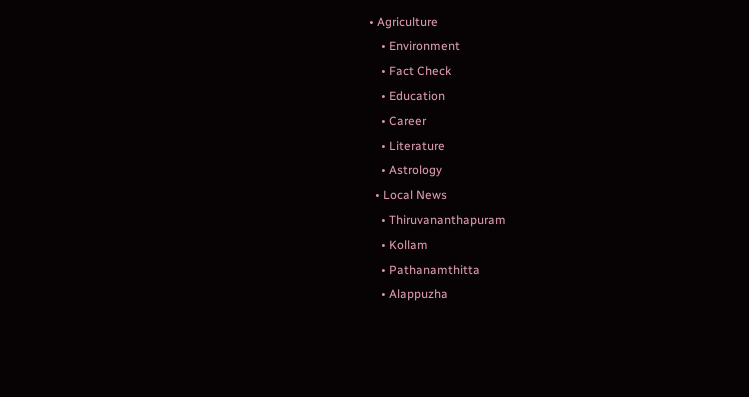• Agriculture
    • Environment
    • Fact Check
    • Education
    • Career
    • Literature
    • Astrology
  • Local News
    • Thiruvananthapuram
    • Kollam
    • Pathanamthitta
    • Alappuzha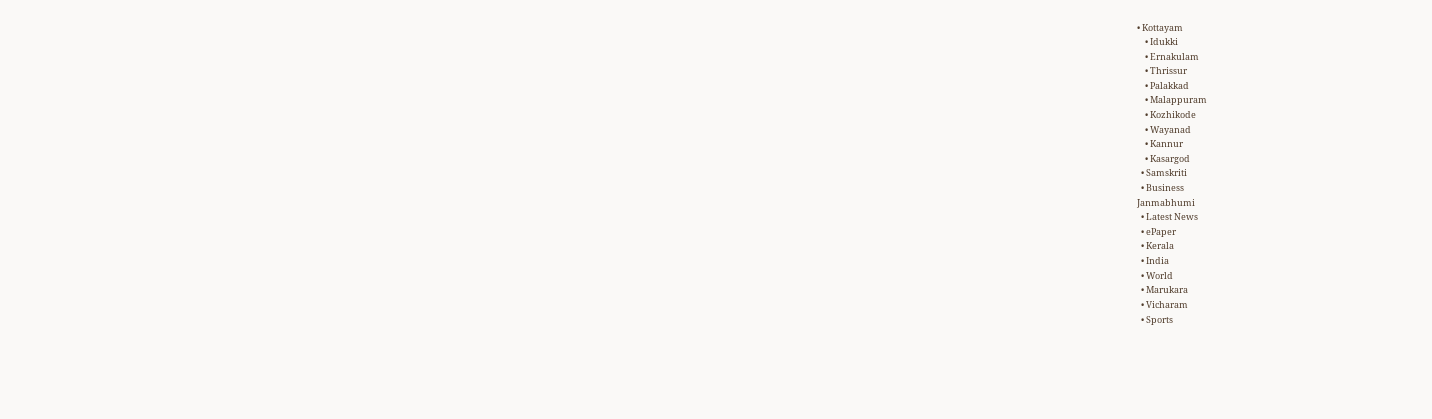• Kottayam
    • Idukki
    • Ernakulam
    • Thrissur
    • Palakkad
    • Malappuram
    • Kozhikode
    • Wayanad
    • Kannur
    • Kasargod
  • Samskriti
  • Business
Janmabhumi
  • Latest News
  • ePaper
  • Kerala
  • India
  • World
  • Marukara
  • Vicharam
  • Sports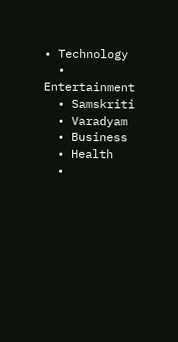• Technology
  • Entertainment
  • Samskriti
  • Varadyam
  • Business
  • Health
  •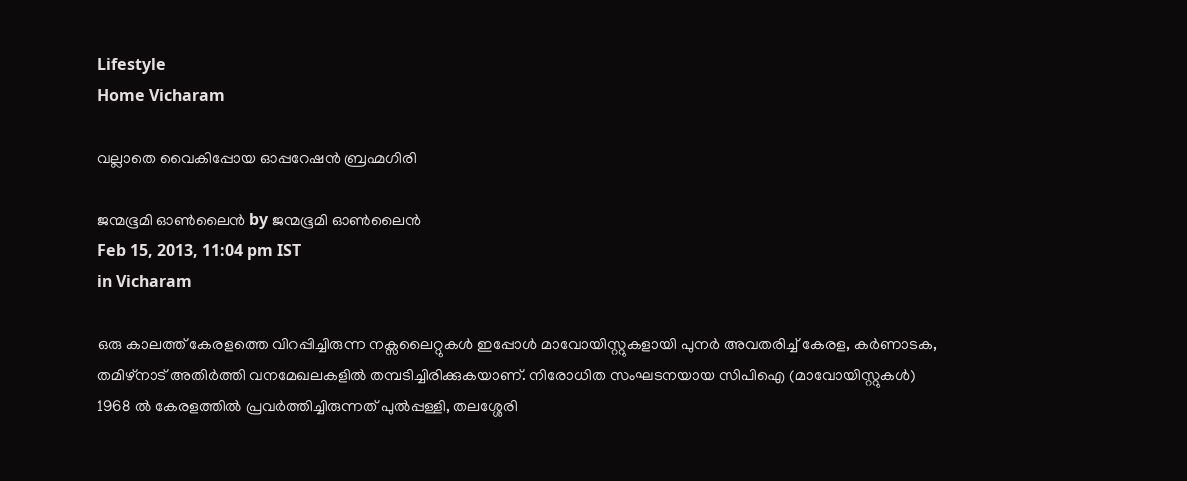Lifestyle
Home Vicharam

വല്ലാതെ വൈകിപ്പോയ ഓപ്പറേഷന്‍ ബ്രഹ്മഗിരി

ജന്മഭൂമി ഓണ്‍ലൈന്‍ by ജന്മഭൂമി ഓണ്‍ലൈന്‍
Feb 15, 2013, 11:04 pm IST
in Vicharam

ഒരു കാലത്ത്‌ കേരളത്തെ വിറപ്പിച്ചിരുന്ന നക്സലൈറ്റുകള്‍ ഇപ്പോള്‍ മാവോയിസ്റ്റുകളായി പുനര്‍ അവതരിച്ച്‌ കേരള, കര്‍ണാടക, തമിഴ്‌നാട്‌ അതിര്‍ത്തി വനമേഖലകളില്‍ തമ്പടിച്ചിരിക്കുകയാണ്‌. നിരോധിത സംഘടനയായ സിപിഐ (മാവോയിസ്റ്റുകള്‍) 1968 ല്‍ കേരളത്തില്‍ പ്രവര്‍ത്തിച്ചിരുന്നത്‌ പുല്‍പ്പള്ളി, തലശ്ശേരി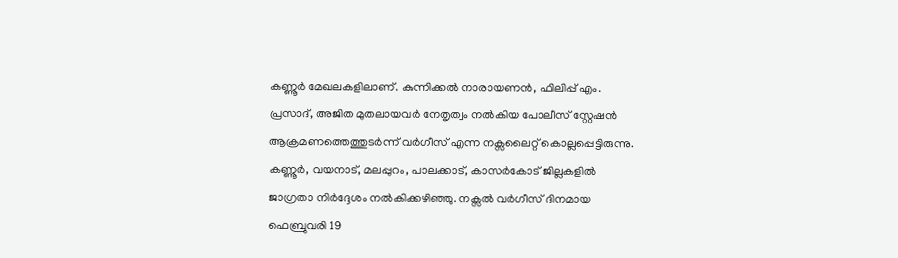കണ്ണൂര്‍ മേഖലകളിലാണ്‌. കുന്നിക്കല്‍ നാരായണന്‍, ഫിലിപ്പ്‌ എം. പ്രസാദ്‌, അജിത മുതലായവര്‍ നേതൃത്വം നല്‍കിയ പോലീസ്‌ സ്റ്റേഷന്‍ ആക്രമണത്തെത്തുടര്‍ന്ന്‌ വര്‍ഗീസ്‌ എന്ന നക്സലൈറ്റ്‌ കൊല്ലപ്പെട്ടിരുന്നു. കണ്ണൂര്‍, വയനാട്‌, മലപ്പുറം, പാലക്കാട്‌, കാസര്‍കോട്‌ ജില്ലകളില്‍ ജാഗ്രതാ നിര്‍ദ്ദേശം നല്‍കിക്കഴിഞ്ഞു. നക്സല്‍ വര്‍ഗീസ്‌ ദിനമായ ഫെബ്രുവരി 19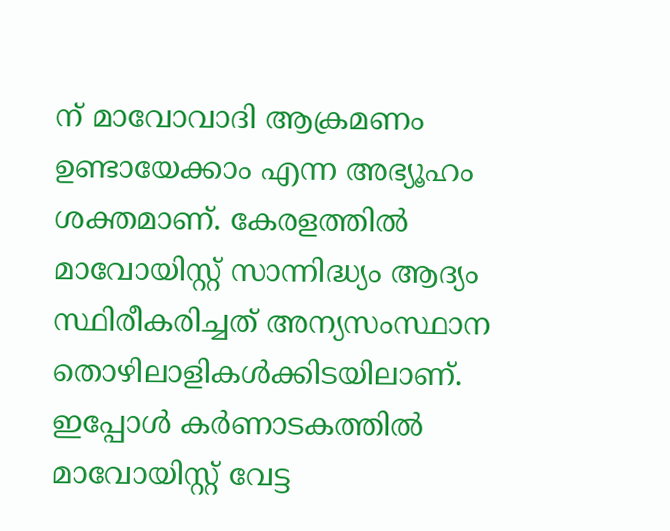ന്‌ മാവോവാദി ആക്രമണം ഉണ്ടായേക്കാം എന്ന അഭ്യൂഹം ശക്തമാണ്‌. കേരളത്തില്‍ മാവോയിസ്റ്റ്‌ സാന്നിദ്ധ്യം ആദ്യം സ്ഥിരീകരിച്ചത്‌ അന്യസംസ്ഥാന തൊഴിലാളികള്‍ക്കിടയിലാണ്‌. ഇപ്പോള്‍ കര്‍ണാടകത്തില്‍ മാവോയിസ്റ്റ്‌ വേട്ട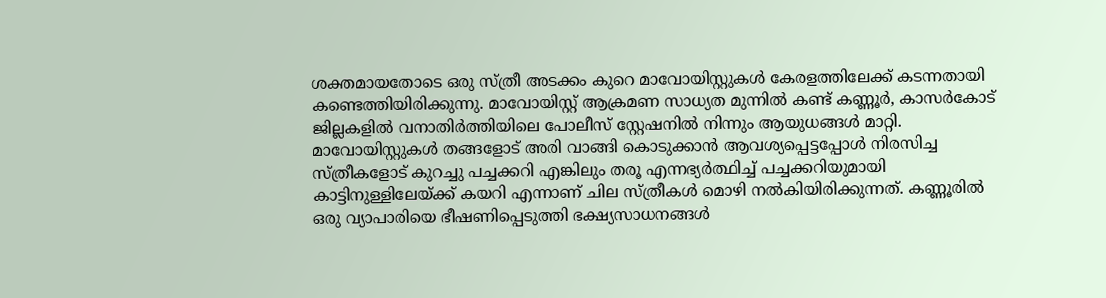ശക്തമായതോടെ ഒരു സ്ത്രീ അടക്കം കുറെ മാവോയിസ്റ്റുകള്‍ കേരളത്തിലേക്ക്‌ കടന്നതായി കണ്ടെത്തിയിരിക്കുന്നു. മാവോയിസ്റ്റ്‌ ആക്രമണ സാധ്യത മുന്നില്‍ കണ്ട്‌ കണ്ണൂര്‍, കാസര്‍കോട്‌ ജില്ലകളില്‍ വനാതിര്‍ത്തിയിലെ പോലീസ്‌ സ്റ്റേഷനില്‍ നിന്നും ആയുധങ്ങള്‍ മാറ്റി. മാവോയിസ്റ്റുകള്‍ തങ്ങളോട്‌ അരി വാങ്ങി കൊടുക്കാന്‍ ആവശ്യപ്പെട്ടപ്പോള്‍ നിരസിച്ച സ്ത്രീകളോട്‌ കുറച്ചു പച്ചക്കറി എങ്കിലും തരൂ എന്നഭ്യര്‍ത്ഥിച്ച്‌ പച്ചക്കറിയുമായി കാട്ടിനുള്ളിലേയ്‌ക്ക്‌ കയറി എന്നാണ്‌ ചില സ്ത്രീകള്‍ മൊഴി നല്‍കിയിരിക്കുന്നത്‌. കണ്ണൂരില്‍ ഒരു വ്യാപാരിയെ ഭീഷണിപ്പെടുത്തി ഭക്ഷ്യസാധനങ്ങള്‍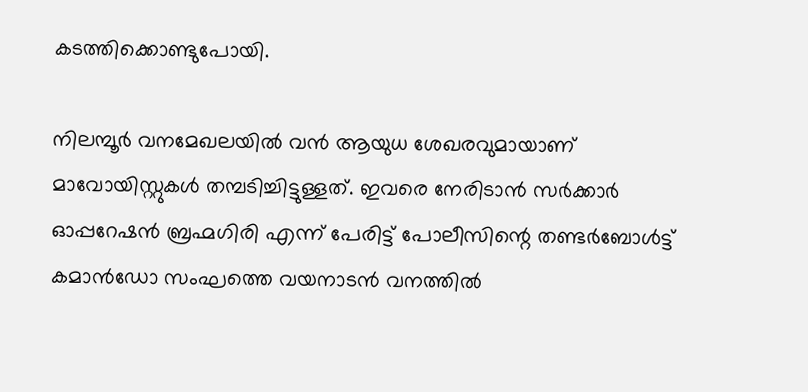കടത്തിക്കൊണ്ടുപോയി.

നിലമ്പൂര്‍ വനമേഖലയില്‍ വന്‍ ആയുധ ശേഖരവുമായാണ്‌ മാവോയിസ്റ്റുകള്‍ തമ്പടിച്ചിട്ടുള്ളത്‌. ഇവരെ നേരിടാന്‍ സര്‍ക്കാര്‍ ഓപ്പറേഷന്‍ ബ്രഹ്മഗിരി എന്ന്‌ പേരിട്ട്‌ പോലീസിന്റെ തണ്ടര്‍ബോള്‍ട്ട്‌ കമാന്‍ഡോ സംഘത്തെ വയനാടന്‍ വനത്തില്‍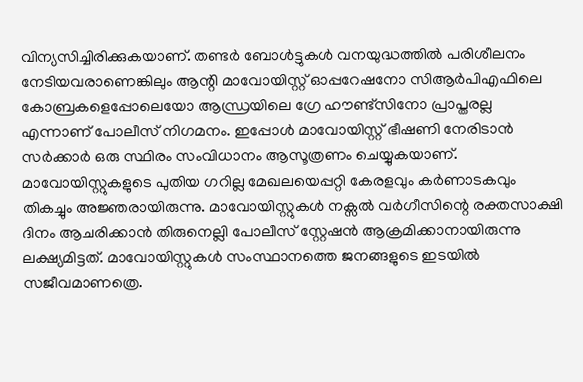വിന്യസിച്ചിരിക്കുകയാണ്‌. തണ്ടര്‍ ബോള്‍ട്ടുകള്‍ വനയുദ്ധത്തില്‍ പരിശീലനം നേടിയവരാണെങ്കിലും ആന്റി മാവോയിസ്റ്റ്‌ ഓപ്പറേഷനോ സിആര്‍പിഎഫിലെ കോബ്രകളെപ്പോലെയോ ആന്ധ്രയിലെ ഗ്രേ ഹൗണ്ട്സിനോ പ്രാപ്തരല്ല എന്നാണ്‌ പോലീസ്‌ നിഗമനം. ഇപ്പോള്‍ മാവോയിസ്റ്റ്‌ ഭീഷണി നേരിടാന്‍ സര്‍ക്കാര്‍ ഒരു സ്ഥിരം സംവിധാനം ആസൂത്രണം ചെയ്യുകയാണ്‌. മാവോയിസ്റ്റുകളുടെ പുതിയ ഗറില്ല മേഖലയെപ്പറ്റി കേരളവും കര്‍ണാടകവും തികച്ചും അജ്ഞരായിരുന്നു. മാവോയിസ്റ്റുകള്‍ നക്സല്‍ വര്‍ഗീസിന്റെ രക്തസാക്ഷി ദിനം ആചരിക്കാന്‍ തിരുനെല്ലി പോലീസ്‌ സ്റ്റേഷന്‍ ആക്രമിക്കാനായിരുന്നു ലക്ഷ്യമിട്ടത്‌. മാവോയിസ്റ്റുകള്‍ സംസ്ഥാനത്തെ ജനങ്ങളുടെ ഇടയില്‍ സജീവമാണത്രെ.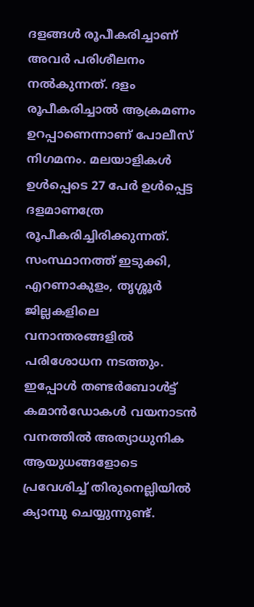ദളങ്ങള്‍ രൂപീകരിച്ചാണ്‌ അവര്‍ പരിശീലനം നല്‍കുന്നത്‌. ദളം രൂപീകരിച്ചാല്‍ ആക്രമണം ഉറപ്പാണെന്നാണ്‌ പോലീസ്‌ നിഗമനം. മലയാളികള്‍ ഉള്‍പ്പെടെ 27 പേര്‍ ഉള്‍പ്പെട്ട ദളമാണത്രേ രൂപീകരിച്ചിരിക്കുന്നത്‌. സംസ്ഥാനത്ത്‌ ഇടുക്കി, എറണാകുളം, തൃശ്ശൂര്‍ ജില്ലകളിലെ വനാന്തരങ്ങളില്‍ പരിശോധന നടത്തും. ഇപ്പോള്‍ തണ്ടര്‍ബോള്‍ട്ട്‌ കമാന്‍ഡോകള്‍ വയനാടന്‍ വനത്തില്‍ അത്യാധുനിക ആയുധങ്ങളോടെ പ്രവേശിച്ച്‌ തിരുനെല്ലിയില്‍ ക്യാമ്പു ചെയ്യുന്നുണ്ട്‌.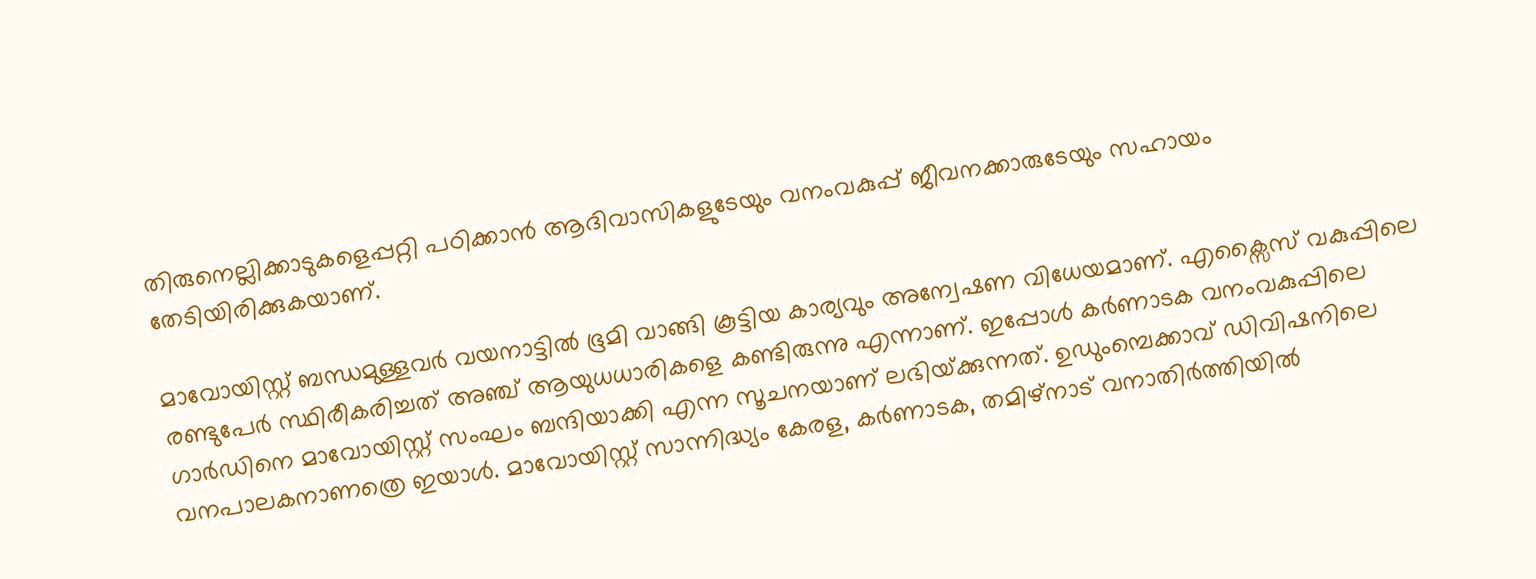തിരുനെല്ലിക്കാടുകളെപ്പറ്റി പഠിക്കാന്‍ ആദിവാസികളുടേയും വനംവകുപ്പ്‌ ജീവനക്കാരുടേയും സഹായം തേടിയിരിക്കുകയാണ്‌.

മാവോയിസ്റ്റ്‌ ബന്ധമുള്ളവര്‍ വയനാട്ടില്‍ ഭൂമി വാങ്ങി കൂട്ടിയ കാര്യവും അന്വേഷണ വിധേയമാണ്‌. എക്സൈസ്‌ വകുപ്പിലെ രണ്ടുപേര്‍ സ്ഥിരീകരിച്ചത്‌ അഞ്ച്‌ ആയുധധാരികളെ കണ്ടിരുന്നു എന്നാണ്‌. ഇപ്പോള്‍ കര്‍ണാടക വനംവകുപ്പിലെ ഗാര്‍ഡിനെ മാവോയിസ്റ്റ്‌ സംഘം ബന്ദിയാക്കി എന്ന സൂചനയാണ്‌ ലഭിയ്‌ക്കുന്നത്‌. ഉഡുംമ്പെക്കാവ്‌ ഡിവിഷനിലെ വനപാലകനാണത്രെ ഇയാള്‍. മാവോയിസ്റ്റ്‌ സാന്നിദ്ധ്യം കേരള, കര്‍ണാടക, തമിഴ്‌നാട്‌ വനാതിര്‍ത്തിയില്‍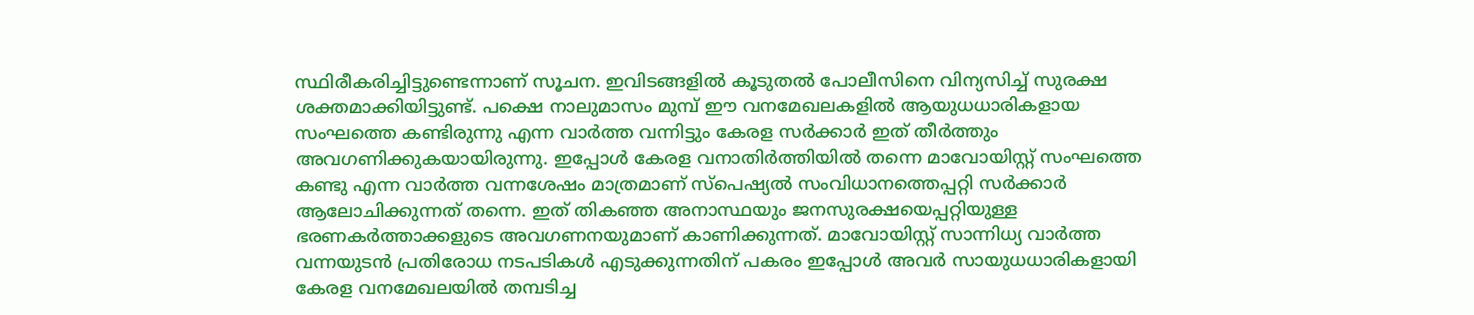സ്ഥിരീകരിച്ചിട്ടുണ്ടെന്നാണ്‌ സൂചന. ഇവിടങ്ങളില്‍ കൂടുതല്‍ പോലീസിനെ വിന്യസിച്ച്‌ സുരക്ഷ ശക്തമാക്കിയിട്ടുണ്ട്‌. പക്ഷെ നാലുമാസം മുമ്പ്‌ ഈ വനമേഖലകളില്‍ ആയുധധാരികളായ സംഘത്തെ കണ്ടിരുന്നു എന്ന വാര്‍ത്ത വന്നിട്ടും കേരള സര്‍ക്കാര്‍ ഇത്‌ തീര്‍ത്തും അവഗണിക്കുകയായിരുന്നു. ഇപ്പോള്‍ കേരള വനാതിര്‍ത്തിയില്‍ തന്നെ മാവോയിസ്റ്റ്‌ സംഘത്തെ കണ്ടു എന്ന വാര്‍ത്ത വന്നശേഷം മാത്രമാണ്‌ സ്പെഷ്യല്‍ സംവിധാനത്തെപ്പറ്റി സര്‍ക്കാര്‍ ആലോചിക്കുന്നത്‌ തന്നെ. ഇത്‌ തികഞ്ഞ അനാസ്ഥയും ജനസുരക്ഷയെപ്പറ്റിയുള്ള ഭരണകര്‍ത്താക്കളുടെ അവഗണനയുമാണ്‌ കാണിക്കുന്നത്‌. മാവോയിസ്റ്റ്‌ സാന്നിധ്യ വാര്‍ത്ത വന്നയുടന്‍ പ്രതിരോധ നടപടികള്‍ എടുക്കുന്നതിന്‌ പകരം ഇപ്പോള്‍ അവര്‍ സായുധധാരികളായി കേരള വനമേഖലയില്‍ തമ്പടിച്ച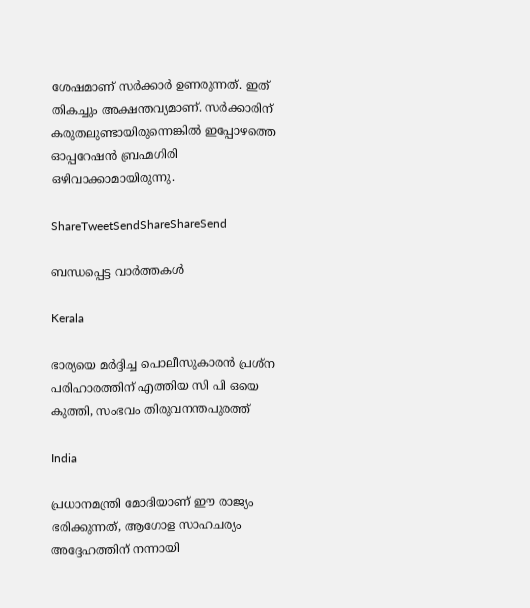ശേഷമാണ്‌ സര്‍ക്കാര്‍ ഉണരുന്നത്‌. ഇത്‌ തികച്ചും അക്ഷന്തവ്യമാണ്‌. സര്‍ക്കാരിന്‌ കരുതലുണ്ടായിരുന്നെങ്കില്‍ ഇപ്പോഴത്തെ ഓപ്പറേഷന്‍ ബ്രഹ്മഗിരി ഒഴിവാക്കാമായിരുന്നു.

ShareTweetSendShareShareSend

ബന്ധപ്പെട്ട വാര്‍ത്തകള്‍

Kerala

ഭാര്യയെ മര്‍ദ്ദിച്ച പൊലീസുകാരന്‍ പ്രശ്‌ന പരിഹാരത്തിന് എത്തിയ സി പി ഒയെ കുത്തി, സംഭവം തിരുവനന്തപുരത്ത്

India

പ്രധാനമന്ത്രി മോദിയാണ് ഈ രാജ്യം ഭരിക്കുന്നത്, ആഗോള സാഹചര്യം അദ്ദേഹത്തിന് നന്നായി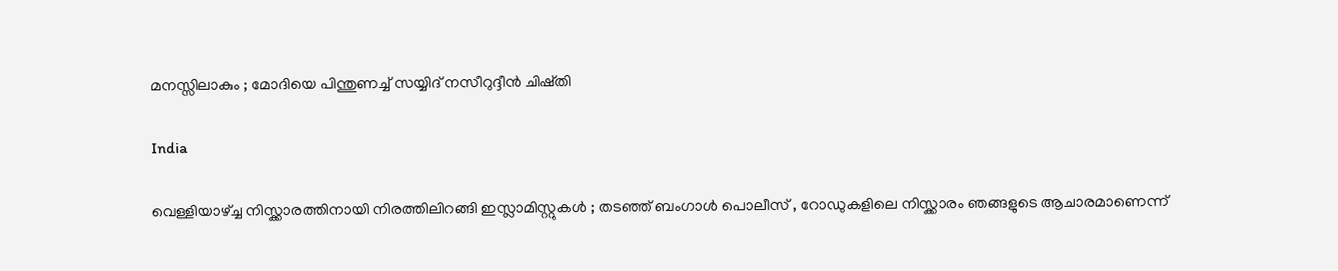മനസ്സിലാകും ; മോദിയെ പിന്തുണച്ച് സയ്യിദ് നസീറുദ്ദീൻ ചിഷ്തി

India

വെള്ളിയാഴ്‌ച്ച നിസ്ക്കാരത്തിനായി നിരത്തിലിറങ്ങി ഇസ്ലാമിസ്റ്റുകൾ ; തടഞ്ഞ് ബംഗാൾ പൊലീസ് , റോഡുകളിലെ നിസ്ക്കാരം ഞങ്ങളുടെ ആചാരമാണെന്ന്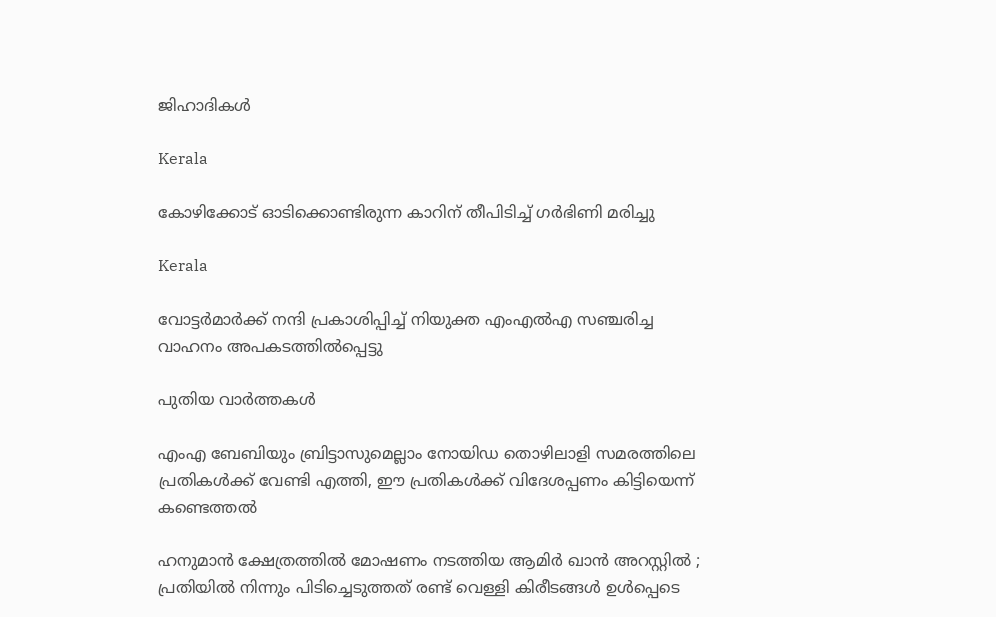ജിഹാദികൾ

Kerala

കോഴിക്കോട് ഓടിക്കൊണ്ടിരുന്ന കാറിന് തീപിടിച്ച് ഗര്‍ഭിണി മരിച്ചു

Kerala

വോട്ടര്‍മാര്‍ക്ക് നന്ദി പ്രകാശിപ്പിച്ച് നിയുക്ത എംഎല്‍എ സഞ്ചരിച്ച വാഹനം അപകടത്തില്‍പ്പെട്ടു

പുതിയ വാര്‍ത്തകള്‍

എംഎ ബേബിയും ബ്രിട്ടാസുമെല്ലാം നോയിഡ തൊഴിലാളി സമരത്തിലെ പ്രതികള്‍ക്ക് വേണ്ടി എത്തി, ഈ പ്രതികള്‍ക്ക് വിദേശപ്പണം കിട്ടിയെന്ന് കണ്ടെത്തല്‍

ഹനുമാൻ ക്ഷേത്രത്തിൽ മോഷണം നടത്തിയ ആമിർ ഖാൻ അറസ്റ്റിൽ ; പ്രതിയിൽ നിന്നും പിടിച്ചെടുത്തത് രണ്ട് വെള്ളി കിരീടങ്ങൾ ഉൾപ്പെടെ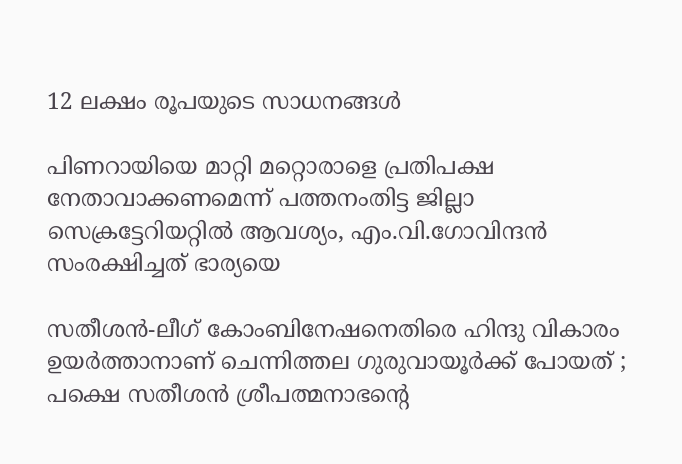12 ലക്ഷം രൂപയുടെ സാധനങ്ങൾ

പിണറായിയെ മാറ്റി മറ്റൊരാളെ പ്രതിപക്ഷ നേതാവാക്കണമെന്ന് പത്തനംതിട്ട ജില്ലാ സെക്രട്ടേറിയറ്റില്‍ ആവശ്യം, എം.വി.ഗോവിന്ദന്‍ സംരക്ഷിച്ചത് ഭാര്യയെ

സതീശന്‍-ലീഗ് കോംബിനേഷനെതിരെ ഹിന്ദു വികാരം ഉയര്‍ത്താനാണ് ചെന്നിത്തല ഗുരുവായൂര്‍ക്ക് പോയത് ; പക്ഷെ സതീശന്‍ ശ്രീപത്മനാഭന്റെ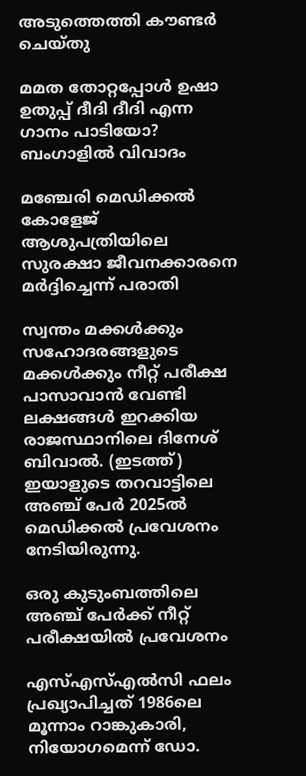അടുത്തെത്തി കൗണ്ടര്‍ ചെയ്തു

മമത തോറ്റപ്പോള്‍ ഉഷാ ഉതുപ്പ് ദീദി ദീദി എന്ന ഗാനം പാടിയോ? ബംഗാളില്‍ വിവാദം

മഞ്ചേരി മെഡിക്കല്‍ കോളേജ് ആശുപത്രിയിലെ സുരക്ഷാ ജീവനക്കാരനെ മര്‍ദ്ദിച്ചെന്ന് പരാതി

സ്വന്തം മക്കള്‍ക്കും സഹോദരങ്ങളുടെ മക്കള്‍ക്കും നീറ്റ് പരീക്ഷ പാസാവാന്‍ വേണ്ടി ലക്ഷങ്ങള്‍ ഇറക്കിയ രാജസ്ഥാനിലെ ദിനേശ് ബിവാല്‍. (ഇടത്ത്) ഇയാളുടെ തറവാട്ടിലെ അഞ്ച് പേര്‍ 2025ല്‍ മെഡിക്കല്‍ പ്രവേശനം നേടിയിരുന്നു.

ഒരു കുടുംബത്തിലെ അഞ്ച് പേര്‍ക്ക് നീറ്റ് പരീക്ഷയില്‍ പ്രവേശനം

എസ്എസ്എല്‍സി ഫലം പ്രഖ്യാപിച്ചത് 1986ലെ മൂന്നാം റാങ്കുകാരി, നിയോഗമെന്ന് ഡോ.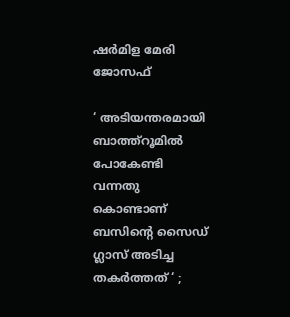ഷര്‍മിള മേരി ജോസഫ്

‘ അടിയന്തരമായി ബാത്ത്റൂമില്‍ പോകേണ്ടി വന്നതു കൊണ്ടാണ് ബസിന്റെ സൈഡ് ഗ്ലാസ് അടിച്ച തകര്‍ത്തത് ‘ ;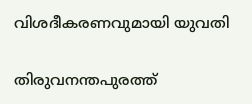വിശദീകരണവുമായി യുവതി

തിരുവനന്തപുരത്ത്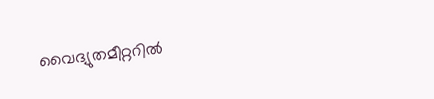വൈദ്യുതമീറ്ററില്‍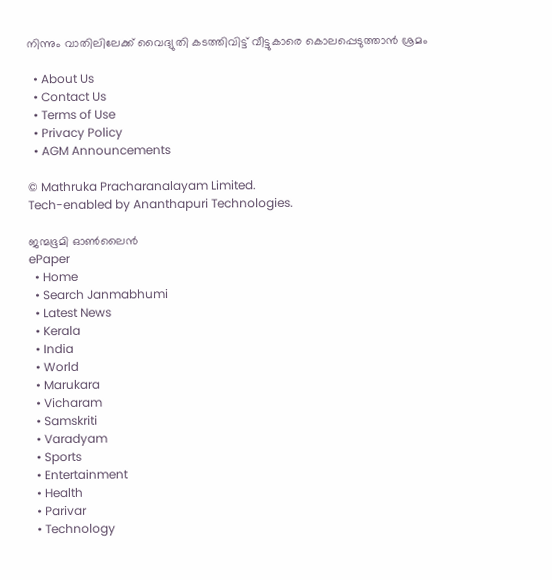നിന്നും വാതിലിലേക്ക് വൈദ്യുതി കടത്തിവിട്ട് വീട്ടുകാരെ കൊലപ്പെടുത്താന്‍ ശ്രമം

  • About Us
  • Contact Us
  • Terms of Use
  • Privacy Policy
  • AGM Announcements

© Mathruka Pracharanalayam Limited.
Tech-enabled by Ananthapuri Technologies.

ജന്മഭൂമി ഓണ്‍ലൈന്‍
ePaper
  • Home
  • Search Janmabhumi
  • Latest News
  • Kerala
  • India
  • World
  • Marukara
  • Vicharam
  • Samskriti
  • Varadyam
  • Sports
  • Entertainment
  • Health
  • Parivar
  • Technology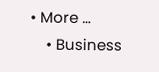• More …
    • Business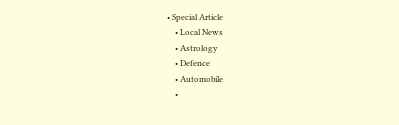• Special Article
    • Local News
    • Astrology
    • Defence
    • Automobile
    •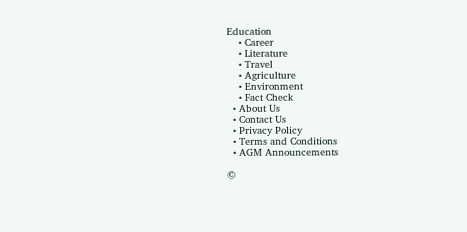Education
    • Career
    • Literature
    • Travel
    • Agriculture
    • Environment
    • Fact Check
  • About Us
  • Contact Us
  • Privacy Policy
  • Terms and Conditions
  • AGM Announcements

©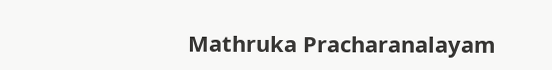Mathruka Pracharanalayam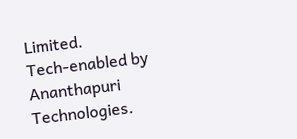Limited.
Tech-enabled by Ananthapuri Technologies.